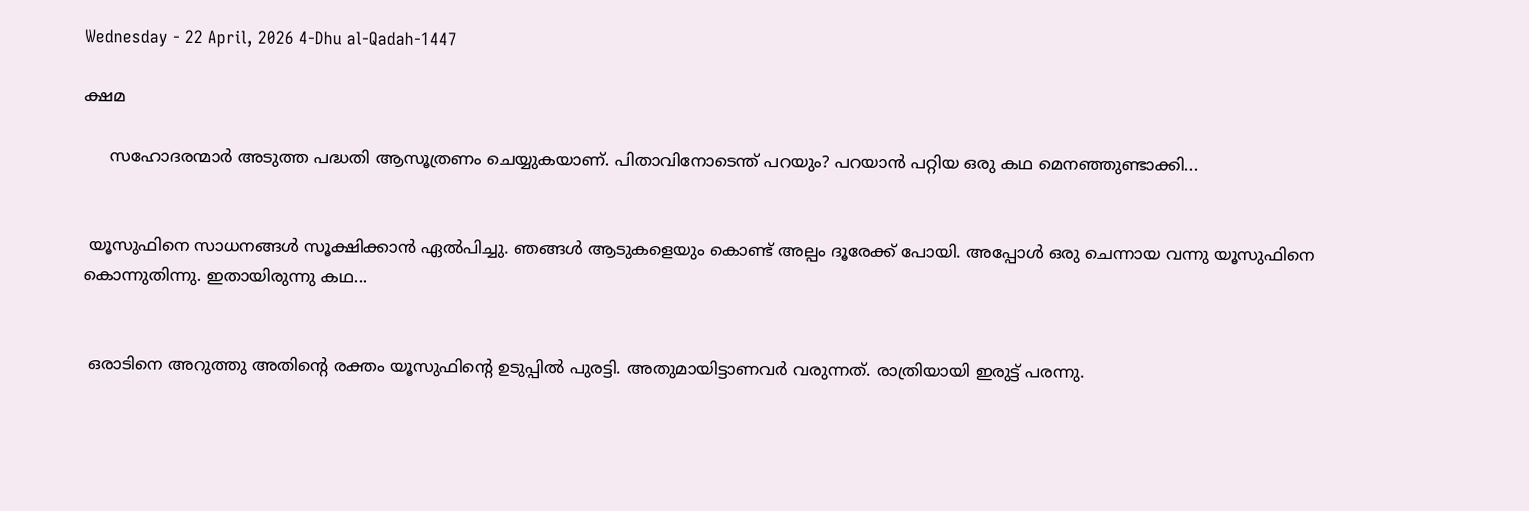Wednesday - 22 April, 2026 4-Dhu al-Qadah-1447

ക്ഷമ

     സഹോദരന്മാർ അടുത്ത പദ്ധതി ആസൂത്രണം ചെയ്യുകയാണ്. പിതാവിനോടെന്ത് പറയും? പറയാൻ പറ്റിയ ഒരു കഥ മെനഞ്ഞുണ്ടാക്കി...


 യൂസുഫിനെ സാധനങ്ങൾ സൂക്ഷിക്കാൻ ഏൽപിച്ചു. ഞങ്ങൾ ആടുകളെയും കൊണ്ട് അല്പം ദൂരേക്ക് പോയി. അപ്പോൾ ഒരു ചെന്നായ വന്നു യൂസുഫിനെ കൊന്നുതിന്നു. ഇതായിരുന്നു കഥ...


 ഒരാടിനെ അറുത്തു അതിന്റെ രക്തം യൂസുഫിന്റെ ഉടുപ്പിൽ പുരട്ടി. അതുമായിട്ടാണവർ വരുന്നത്. രാത്രിയായി ഇരുട്ട് പരന്നു.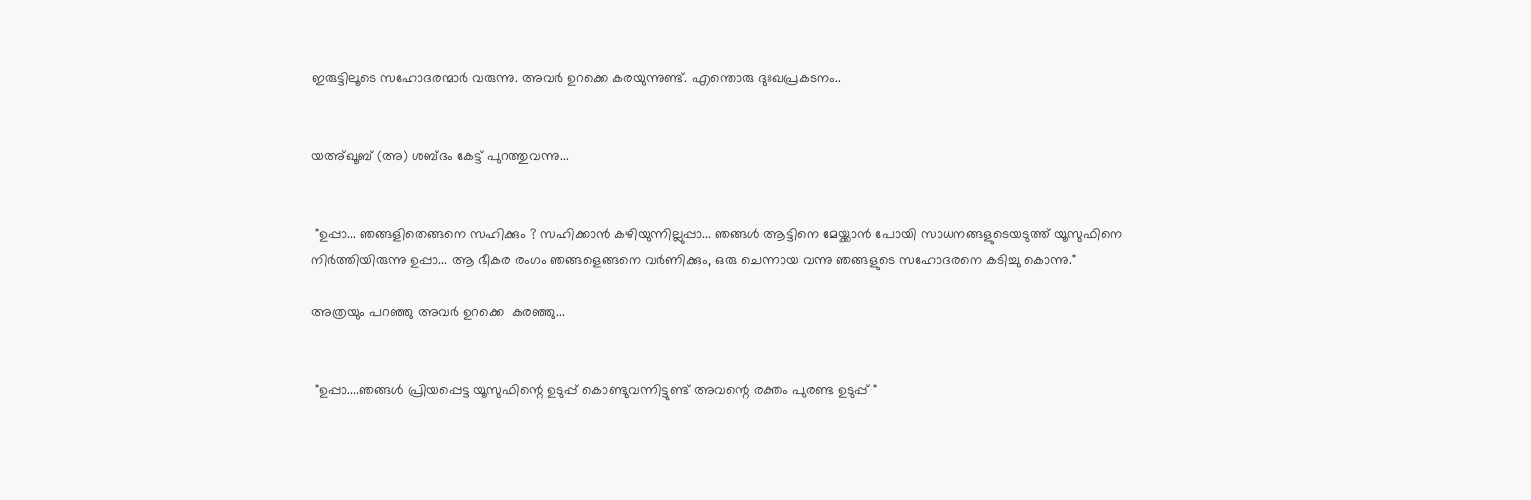ഇരുട്ടിലൂടെ സഹോദരന്മാർ വരുന്നു. അവർ ഉറക്കെ കരയുന്നുണ്ട്. എന്തൊരു ദുഃഖപ്രകടനം..


യഅ്ഖൂബ് (അ) ശബ്ദം കേട്ട് പുറത്തുവന്നു...


 "ഉപ്പാ... ഞങ്ങളിതെങ്ങനെ സഹിക്കും ? സഹിക്കാൻ കഴിയുന്നില്ലുപ്പാ... ഞങ്ങൾ ആട്ടിനെ മേയ്ക്കാൻ പോയി സാധനങ്ങളുടെയടുത്ത് യൂസുഫിനെ നിർത്തിയിരുന്നു ഉപ്പാ... ആ ഭീകര രംഗം ഞങ്ങളെങ്ങനെ വർണിക്കും, ഒരു ചെന്നായ വന്നു ഞങ്ങളുടെ സഹോദരനെ കടിച്ചു കൊന്നു."

അത്രയും പറഞ്ഞു അവർ ഉറക്കെ  കരഞ്ഞു...


 "ഉപ്പാ....ഞങ്ങൾ പ്രിയപ്പെട്ട യൂസുഫിന്റെ ഉടുപ്പ് കൊണ്ടുവന്നിട്ടുണ്ട് അവന്റെ രക്തം പുരണ്ട ഉടുപ്പ് "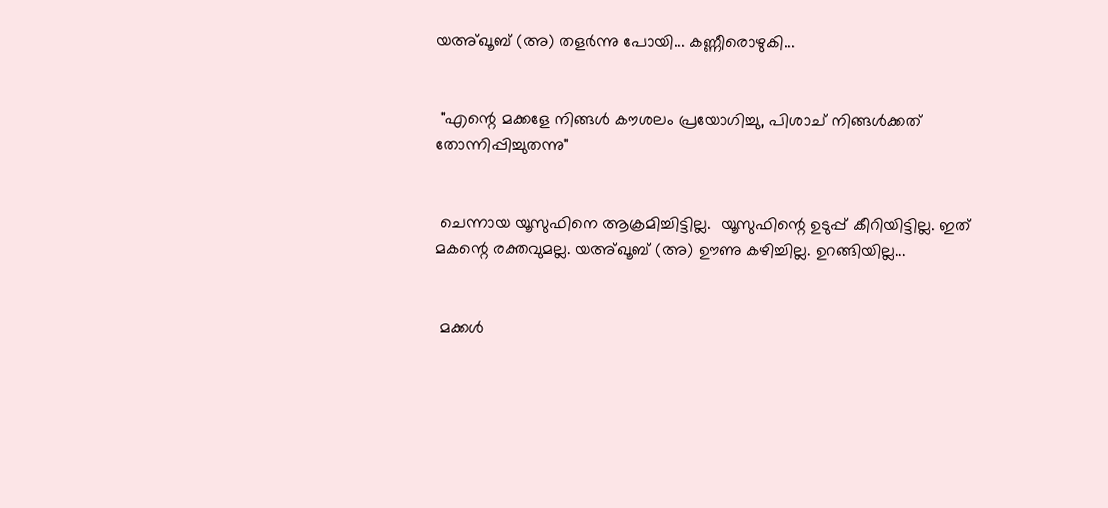യഅ്ഖൂബ് (അ) തളർന്നു പോയി... കണ്ണീരൊഴുകി...


 "എന്റെ മക്കളേ നിങ്ങൾ കൗശലം പ്രയോഗിച്ചു, പിശാച് നിങ്ങൾക്കത് തോന്നിപ്പിച്ചുതന്നു"


 ചെന്നായ യൂസുഫിനെ ആക്രമിച്ചിട്ടില്ല.  യൂസുഫിന്റെ ഉടുപ്പ് കീറിയിട്ടില്ല. ഇത് മകന്റെ രക്തവുമല്ല. യഅ്ഖൂബ് (അ) ഊണു കഴിച്ചില്ല. ഉറങ്ങിയില്ല...


 മക്കൾ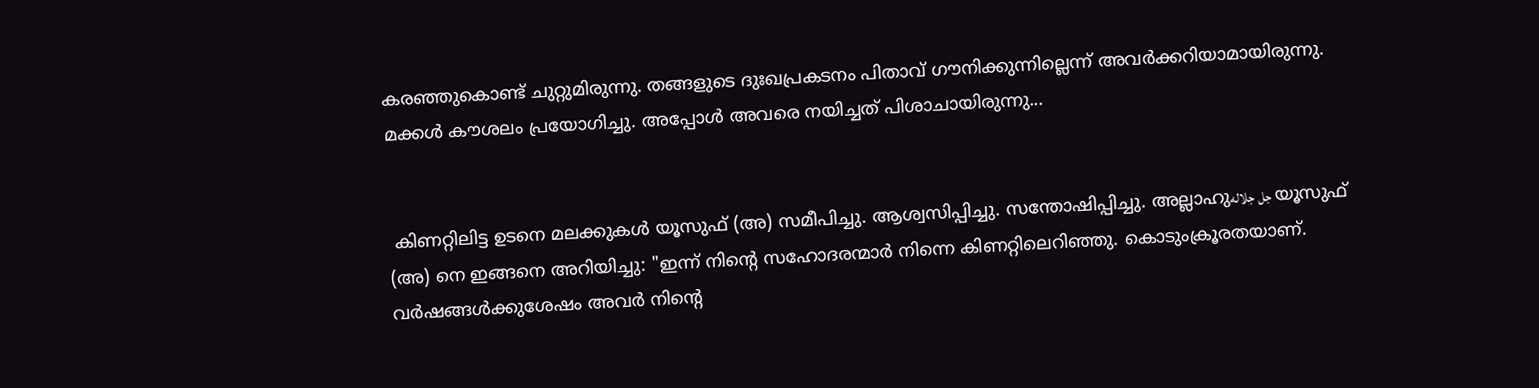കരഞ്ഞുകൊണ്ട് ചുറ്റുമിരുന്നു. തങ്ങളുടെ ദുഃഖപ്രകടനം പിതാവ് ഗൗനിക്കുന്നില്ലെന്ന് അവർക്കറിയാമായിരുന്നു. മക്കൾ കൗശലം പ്രയോഗിച്ചു. അപ്പോൾ അവരെ നയിച്ചത് പിശാചായിരുന്നു...


 കിണറ്റിലിട്ട ഉടനെ മലക്കുകൾ യൂസുഫ് (അ) സമീപിച്ചു. ആശ്വസിപ്പിച്ചു. സന്തോഷിപ്പിച്ചു. അല്ലാഹുجل جلاله യൂസുഫ് (അ) നെ ഇങ്ങനെ അറിയിച്ചു: "ഇന്ന് നിന്റെ സഹോദരന്മാർ നിന്നെ കിണറ്റിലെറിഞ്ഞു. കൊടുംക്രൂരതയാണ്. വർഷങ്ങൾക്കുശേഷം അവർ നിന്റെ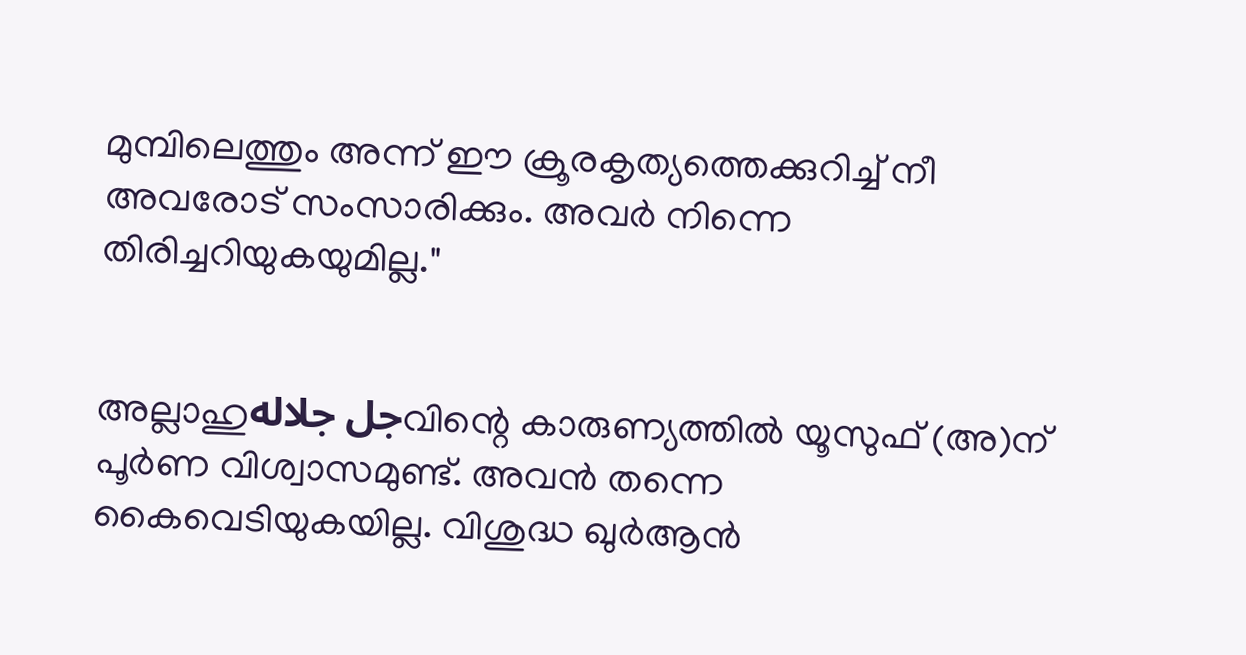മുമ്പിലെത്തും അന്ന് ഈ ക്രൂരകൃത്യത്തെക്കുറിച്ച് നീ അവരോട് സംസാരിക്കും. അവർ നിന്നെ തിരിച്ചറിയുകയുമില്ല."


അല്ലാഹുجل جلالهവിന്റെ കാരുണ്യത്തിൽ യൂസുഫ് (അ)ന് പൂർണ വിശ്വാസമുണ്ട്. അവൻ തന്നെ കൈവെടിയുകയില്ല. വിശുദ്ധ ഖുർആൻ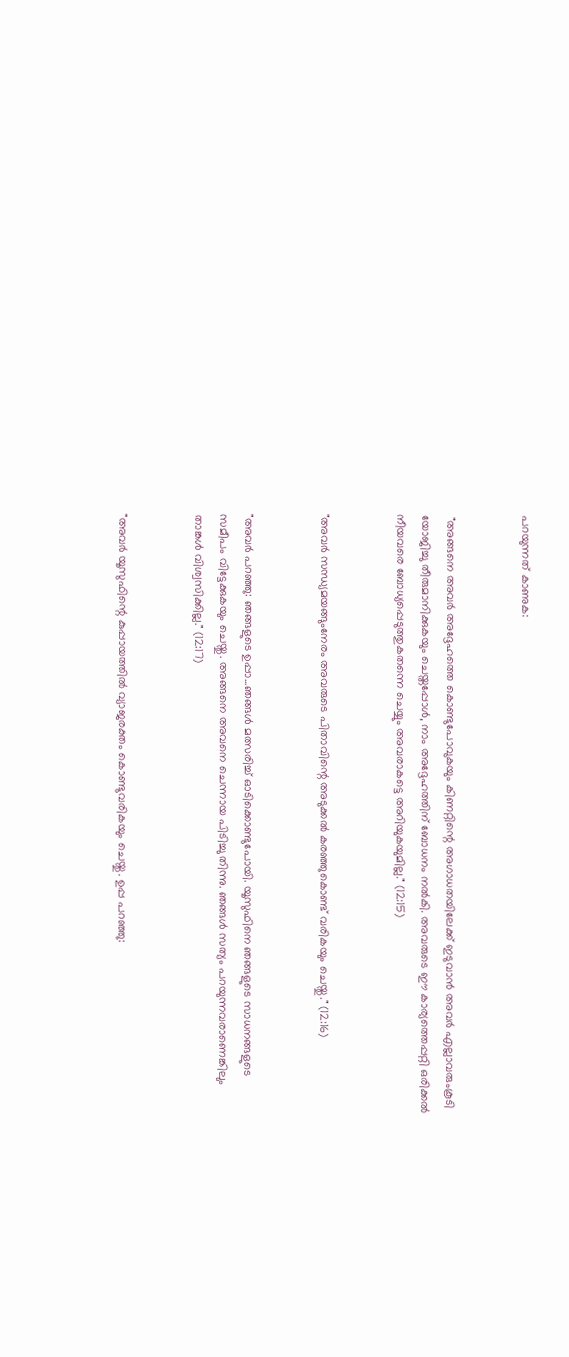പറയുന്നത് കാണുക:


 "അങ്ങനെ അവർ അദ്ദേഹത്തെ കൊണ്ടുപോവുകയും കിണറ്റിന്റെ അഗാധതയിലേക്ക് ഇടുവാൻ അവർ എല്ലാവരുംകൂടി യോജിച്ചു തീരുമാനിക്കുകയും ചെയ്തപ്പോൾ, നാം അദ്ദേഹത്തിന് ബോധനം നൽകി. അവരുടെ ഈ കാര്യത്തെപ്പറ്റി ഒരിക്കൽ നീയവരെ ബോധ്യപ്പെടുത്തുകതന്നെ ചെയ്യും അവരാകട്ടെ അറിയുകയുമില്ല." (12:15)


"അവർ സന്ധ്യമയങ്ങുംനേരം അവരുടെ പിതാവിന്റെ അടുക്കൽ കരഞ്ഞുകൊണ്ട് വരികയും ചെയ്തു." (12:16)


"അവർ പറഞ്ഞു: ഞങ്ങളുടെ ഉപ്പാ...ഞങ്ങൾ മത്സരിച്ച് ഓടിക്കൊണ്ടുപോയി. യൂസുഫിനെ ഞങ്ങളുടെ സാധനങ്ങളുടെ സമീപം വിട്ടേക്കുകയും ചെയ്തു. അങ്ങനെ അവനെ ചെന്നായ പിടിച്ചു തിന്നു. ഞങ്ങൾ സത്യം പറയുന്നവരാണെങ്കിലും താങ്കൾ വിശ്വസിക്കില്ല." (12:17)


"അവർ യൂസുഫിന്റെ കുപ്പായത്തിൽ വ്യാജരക്തം കൊണ്ടുവരികയും ചെയ്തു. ഉപ്പ പറഞ്ഞു: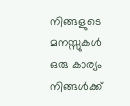നിങ്ങളുടെ മനസ്സുകൾ ഒരു കാര്യം നിങ്ങൾക്ക്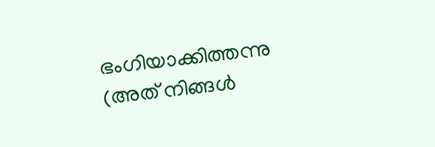ഭംഗിയാക്കിത്തന്നു (അത് നിങ്ങൾ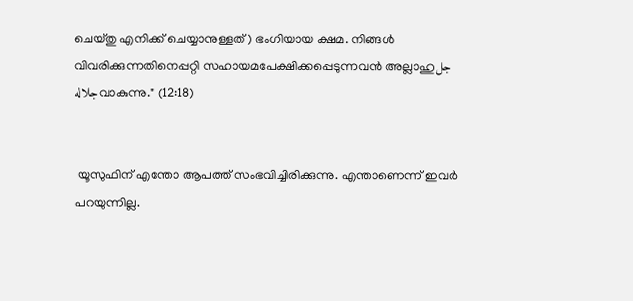ചെയ്തു എനിക്ക് ചെയ്യാനുള്ളത്) ഭംഗിയായ ക്ഷമ. നിങ്ങൾ വിവരിക്കുന്നതിനെപ്പറ്റി സഹായമപേക്ഷിക്കപ്പെടുന്നവൻ അല്ലാഹുجل جلالهവാകുന്നു." (12:18)


 യൂസുഫിന് എന്തോ ആപത്ത് സംഭവിച്ചിരിക്കുന്നു. എന്താണെന്ന് ഇവർ  പറയുന്നില്ല.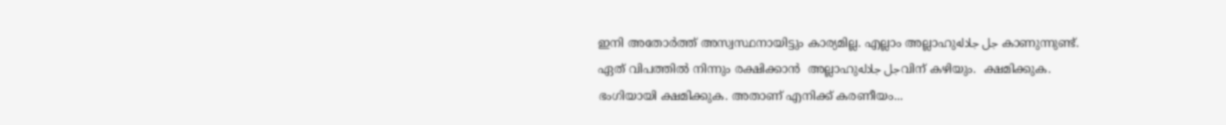ഇനി അതോർത്ത് അസ്വസ്ഥനായിട്ടും കാര്യമില്ല. എല്ലാം അല്ലാഹുجل جلاله കാണുന്നുണ്ട്. ഏത് വിപത്തിൽ നിന്നും രക്ഷിക്കാൻ  അല്ലാഹുجل جلالهവിന് കഴിയും.  ക്ഷമിക്കുക. ഭംഗിയായി ക്ഷമിക്കുക. അതാണ് എനിക്ക് കരണീയം...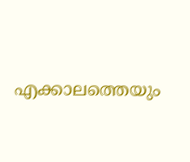എക്കാലത്തെയും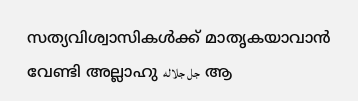സത്യവിശ്വാസികൾക്ക് മാതൃകയാവാൻ വേണ്ടി അല്ലാഹു جل جلاله  ആ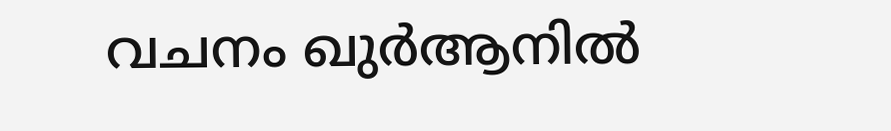വചനം ഖുർആനിൽ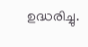ഉദ്ധരിച്ചു.